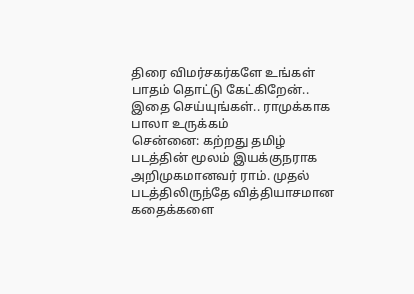திரை விமர்சகர்களே உங்கள் பாதம் தொட்டு கேட்கிறேன்.. இதை செய்யுங்கள்.. ராமுக்காக பாலா உருக்கம்
சென்னை: கற்றது தமிழ் படத்தின் மூலம் இயக்குநராக அறிமுகமானவர் ராம். முதல் படத்திலிருந்தே வித்தியாசமான கதைக்களை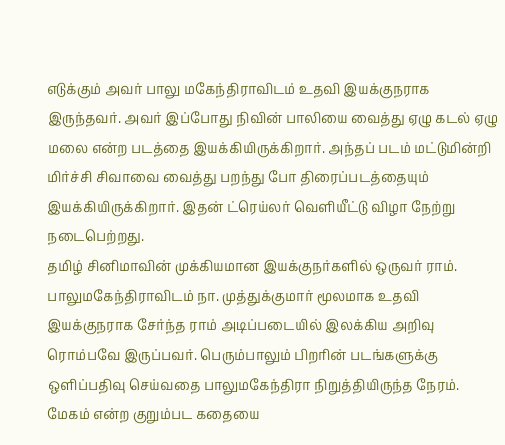எடுக்கும் அவர் பாலு மகேந்திராவிடம் உதவி இயக்குநராக இருந்தவர். அவர் இப்போது நிவின் பாலியை வைத்து ஏழு கடல் ஏழு மலை என்ற படத்தை இயக்கியிருக்கிறார். அந்தப் படம் மட்டுமின்றி மிர்ச்சி சிவாவை வைத்து பறந்து போ திரைப்படத்தையும் இயக்கியிருக்கிறார். இதன் ட்ரெய்லர் வெளியீட்டு விழா நேற்று நடைபெற்றது.
தமிழ் சினிமாவின் முக்கியமான இயக்குநர்களில் ஒருவர் ராம். பாலுமகேந்திராவிடம் நா. முத்துக்குமார் மூலமாக உதவி இயக்குநராக சேர்ந்த ராம் அடிப்படையில் இலக்கிய அறிவு ரொம்பவே இருப்பவர். பெரும்பாலும் பிறரின் படங்களுக்கு ஒளிப்பதிவு செய்வதை பாலுமகேந்திரா நிறுத்தியிருந்த நேரம். மேகம் என்ற குறும்பட கதையை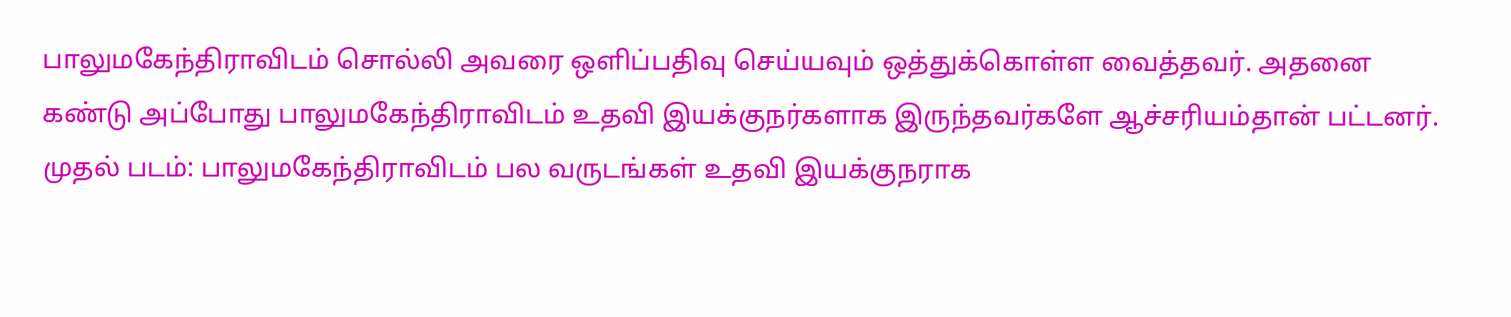பாலுமகேந்திராவிடம் சொல்லி அவரை ஒளிப்பதிவு செய்யவும் ஒத்துக்கொள்ள வைத்தவர். அதனை கண்டு அப்போது பாலுமகேந்திராவிடம் உதவி இயக்குநர்களாக இருந்தவர்களே ஆச்சரியம்தான் பட்டனர்.
முதல் படம்: பாலுமகேந்திராவிடம் பல வருடங்கள் உதவி இயக்குநராக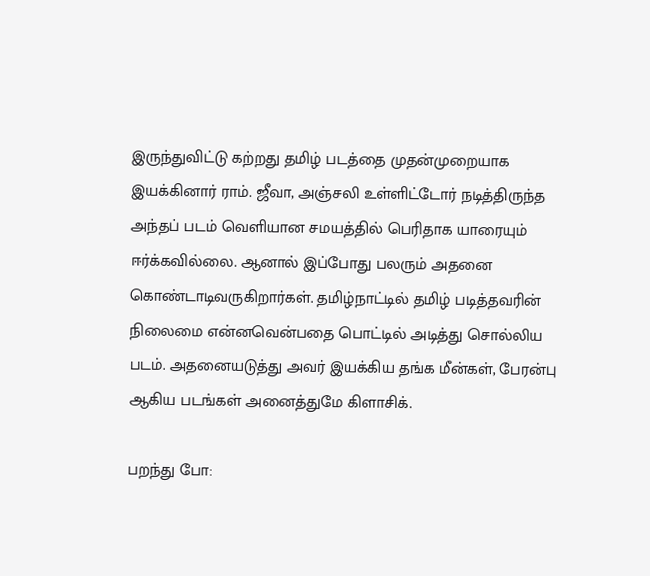இருந்துவிட்டு கற்றது தமிழ் படத்தை முதன்முறையாக இயக்கினார் ராம். ஜீவா, அஞ்சலி உள்ளிட்டோர் நடித்திருந்த அந்தப் படம் வெளியான சமயத்தில் பெரிதாக யாரையும் ஈர்க்கவில்லை. ஆனால் இப்போது பலரும் அதனை கொண்டாடிவருகிறார்கள். தமிழ்நாட்டில் தமிழ் படித்தவரின் நிலைமை என்னவென்பதை பொட்டில் அடித்து சொல்லிய படம். அதனையடுத்து அவர் இயக்கிய தங்க மீன்கள், பேரன்பு ஆகிய படங்கள் அனைத்துமே கிளாசிக்.

பறந்து போ: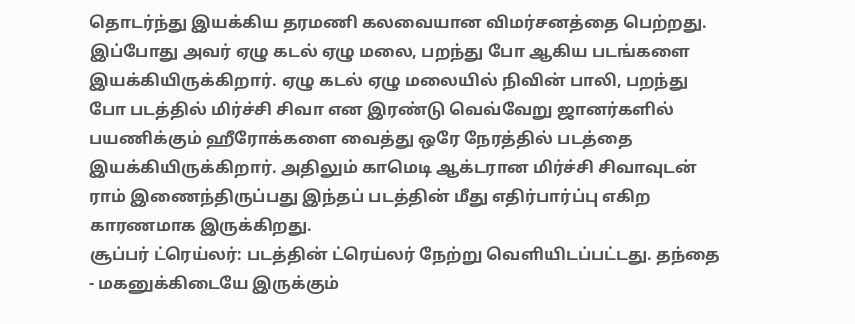தொடர்ந்து இயக்கிய தரமணி கலவையான விமர்சனத்தை பெற்றது. இப்போது அவர் ஏழு கடல் ஏழு மலை, பறந்து போ ஆகிய படங்களை இயக்கியிருக்கிறார். ஏழு கடல் ஏழு மலையில் நிவின் பாலி, பறந்து போ படத்தில் மிர்ச்சி சிவா என இரண்டு வெவ்வேறு ஜானர்களில் பயணிக்கும் ஹீரோக்களை வைத்து ஒரே நேரத்தில் படத்தை இயக்கியிருக்கிறார். அதிலும் காமெடி ஆக்டரான மிர்ச்சி சிவாவுடன் ராம் இணைந்திருப்பது இந்தப் படத்தின் மீது எதிர்பார்ப்பு எகிற காரணமாக இருக்கிறது.
சூப்பர் ட்ரெய்லர்: படத்தின் ட்ரெய்லர் நேற்று வெளியிடப்பட்டது. தந்தை - மகனுக்கிடையே இருக்கும்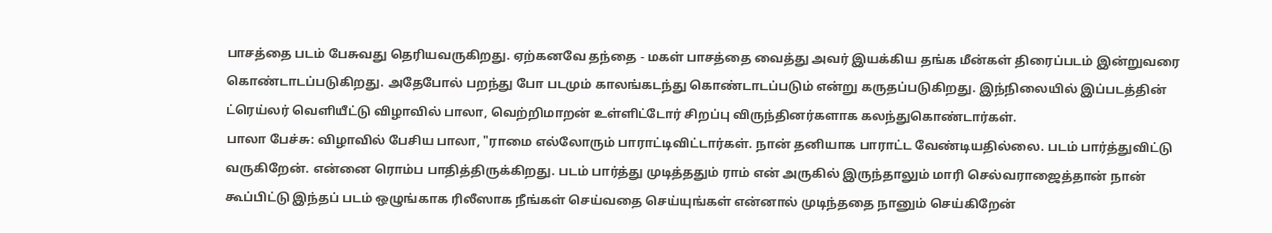பாசத்தை படம் பேசுவது தெரியவருகிறது. ஏற்கனவே தந்தை - மகள் பாசத்தை வைத்து அவர் இயக்கிய தங்க மீன்கள் திரைப்படம் இன்றுவரை கொண்டாடப்படுகிறது. அதேபோல் பறந்து போ படமும் காலங்கடந்து கொண்டாடப்படும் என்று கருதப்படுகிறது. இந்நிலையில் இப்படத்தின் ட்ரெய்லர் வெளியீட்டு விழாவில் பாலா, வெற்றிமாறன் உள்ளிட்டோர் சிறப்பு விருந்தினர்களாக கலந்துகொண்டார்கள்.
பாலா பேச்சு: விழாவில் பேசிய பாலா, "ராமை எல்லோரும் பாராட்டிவிட்டார்கள். நான் தனியாக பாராட்ட வேண்டியதில்லை. படம் பார்த்துவிட்டு வருகிறேன். என்னை ரொம்ப பாதித்திருக்கிறது. படம் பார்த்து முடித்ததும் ராம் என் அருகில் இருந்தாலும் மாரி செல்வராஜைத்தான் நான் கூப்பிட்டு இந்தப் படம் ஒழுங்காக ரிலீஸாக நீங்கள் செய்வதை செய்யுங்கள் என்னால் முடிந்ததை நானும் செய்கிறேன்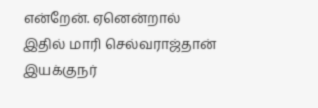என்றேன். ஏனென்றால் இதில் மாரி செல்வராஜ்தான் இயக்குநர்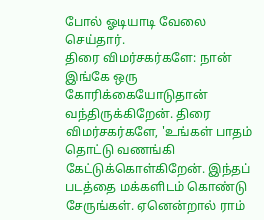போல் ஓடியாடி வேலை செய்தார்.
திரை விமர்சகர்களே: நான் இங்கே ஒரு கோரிக்கையோடுதான் வந்திருக்கிறேன். திரை விமர்சகர்களே, 'உங்கள் பாதம் தொட்டு வணங்கி கேட்டுக்கொள்கிறேன். இந்தப் படத்தை மக்களிடம் கொண்டு சேருங்கள். ஏனென்றால் ராம்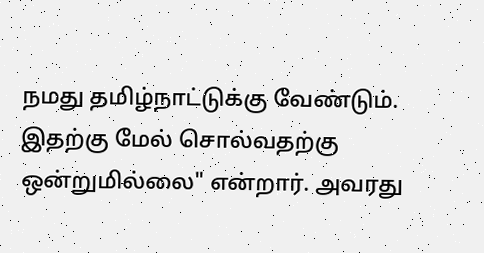நமது தமிழ்நாட்டுக்கு வேண்டும். இதற்கு மேல் சொல்வதற்கு ஒன்றுமில்லை" என்றார். அவரது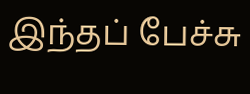இந்தப் பேச்சு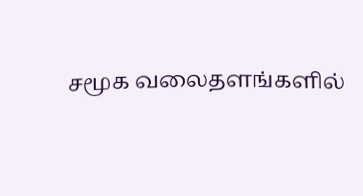சமூக வலைதளங்களில்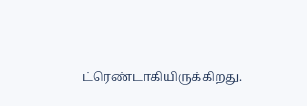ட்ரெண்டாகியிருக்கிறது.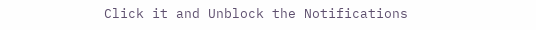Click it and Unblock the Notifications